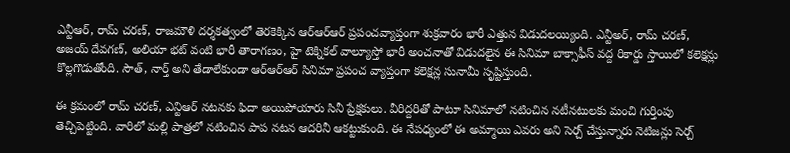ఎన్టీఆర్, రామ్ చరణ్, రాజమౌళి దర్శకత్వంలో తెరకెక్కిన ఆర్ఆర్ఆర్ ప్రపంచవ్యాప్తంగా శుక్రవారం భారీ ఎత్తున విడుదలయ్యింది. ఎన్టీఅర్, రామ్ చరణ్, అజయ్ దేవగణ్, అలియా భట్ వంటి భారీ తారాగణం, హై టెక్నికల్ వాల్యూస్తో భారీ అంచనాతో విడుదలైన ఈ సినిమా బాక్సాఫీస్ వద్ద రికార్డు స్తాయిలో కలెక్షన్లు కొల్లగొడుతోంది. సౌత్, నార్త్ అని తేడాలేకుండా ఆర్ఆర్ఆర్ సినిమా ప్రపంచ వ్యాప్తంగా కలెక్షన్ల సునామీ సృష్టిస్తుంది.

ఈ క్రమంలో రామ్ చరణ్, ఎన్టిఆర్ నటనకు ఫిదా అయిపోయారు సినీ ప్రేక్షకులు. వీరిద్దరితో పాటూ సినిమాలో నటించిన నటీనటులకు మంచి గుర్తింపు తెచ్చిపెట్టింది. వారిలో మల్లి పాత్రలో నటించిన పాప నటన ఆదరినీ ఆకట్టుకుంది. ఈ నేపధ్యంలో ఈ అమ్మాయి ఎవరు అని సెర్చ్ చేస్తున్నారు నెటిజన్లు సెర్చ్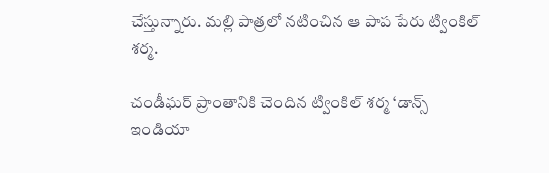చేస్తున్నారు. మల్లి పాత్రలో నటించిన ఆ పాప పేరు ట్వింకిల్ శర్మ.

చండీఘర్ ప్రాంతానికి చెందిన ట్వింకిల్ శర్మ ‘డాన్స్ ఇండియా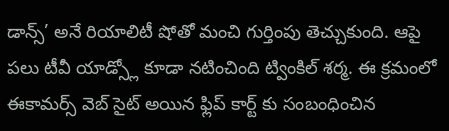డాన్స్’ అనే రియాలిటీ షోతో మంచి గుర్తింపు తెచ్చుకుంది. ఆపై పలు టీవీ యాడ్స్లో కూడా నటించింది ట్వింకిల్ శర్మ. ఈ క్రమంలో ఈకామర్స్ వెబ్ సైట్ అయిన ఫ్లిప్ కార్ట్ కు సంబంధించిన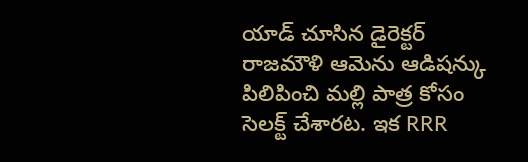యాడ్ చూసిన డైరెక్టర్ రాజమౌళి ఆమెను ఆడిషన్కు పిలిపించి మల్లి పాత్ర కోసం సెలక్ట్ చేశారట. ఇక RRR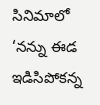సినిమాలో ‘నన్ను ఈడ ఇడిసిపోకన్న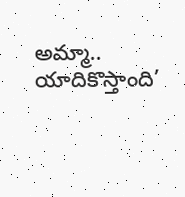అమ్మా.. యాదికొస్తాంది’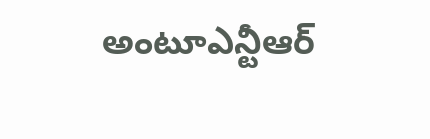అంటూఎన్టీఆర్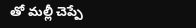తో మల్లీ చెప్పే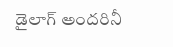డైలాగ్ అందరినీ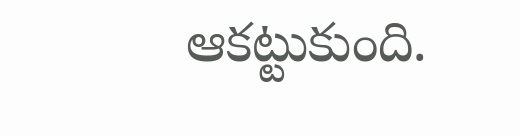ఆకట్టుకుంది.